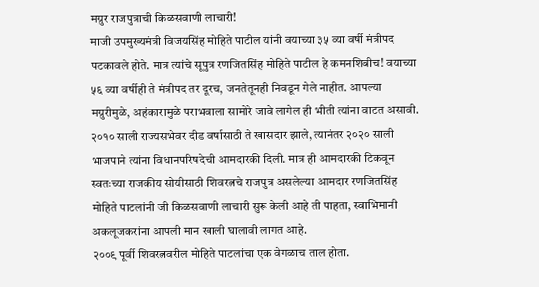मग्रुर राजपुत्राची किळसवाणी लाचारी!
माजी उपमुख्यमंत्री विजयसिंह मोहिते पाटील यांनी वयाच्या ३५ व्या वर्षी मंत्रीपद पटकावले होते. मात्र त्यांचे सूपुत्र रणजितसिंह मोहिते पाटील हे कमनशिबीच! वयाच्या ५६ व्या वर्षीही ते मंत्रीपद तर दूरच, जनतेतूनही निवडून गेले नाहीत. आपल्या मग्रुरीमुळे, अहंकारामुळे पराभवाला सामोरे जावे लागेल ही भीती त्यांना वाटत असावी. २०१० साली राज्यसभेवर दीड वर्षासाठी ते खासदार झाले, त्यानंतर २०२० साली भाजपाने त्यांना विधानपरिषदेची आमदारकी दिली. मात्र ही आमदारकी टिकवून स्वतःच्या राजकीय सोयीसाठी शिवरत्नचे राजपुत्र असलेल्या आमदार रणजितसिंह मोहिते पाटलांनी जी किळसवाणी लाचारी सुरू केली आहे ती पाहता, स्वाभिमानी अकलूजकरांना आपली मान खाली घालावी लागत आहे.
२००९ पूर्वी शिवरत्नवरील मोहिते पाटलांचा एक वेगळाच ताल होता.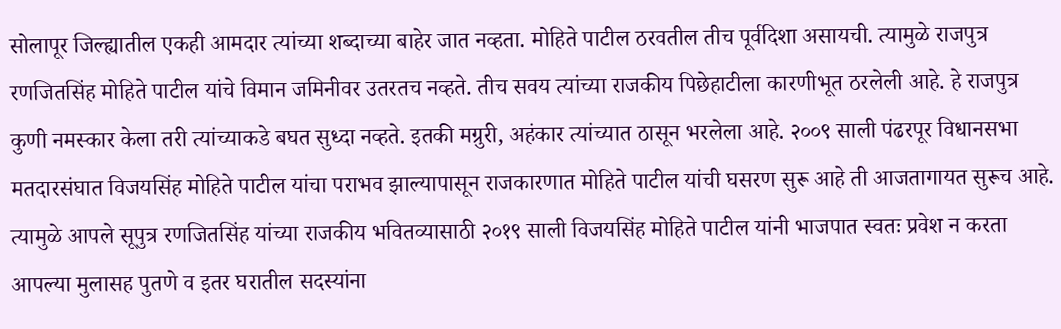सोलापूर जिल्ह्यातील एकही आमदार त्यांच्या शब्दाच्या बाहेर जात नव्हता. मोहिते पाटील ठरवतील तीच पूर्वदिशा असायची. त्यामुळे राजपुत्र रणजितसिंह मोहिते पाटील यांचे विमान जमिनीवर उतरतच नव्हते. तीच सवय त्यांच्या राजकीय पिछेहाटीला कारणीभूत ठरलेली आहे. हे राजपुत्र कुणी नमस्कार केला तरी त्यांच्याकडे बघत सुध्दा नव्हते. इतकी मग्रुरी, अहंकार त्यांच्यात ठासून भरलेला आहे. २००९ साली पंढरपूर विधानसभा मतदारसंघात विजयसिंह मोहिते पाटील यांचा पराभव झाल्यापासून राजकारणात मोहिते पाटील यांची घसरण सुरू आहे ती आजतागायत सुरूच आहे. त्यामुळे आपले सूपुत्र रणजितसिंह यांच्या राजकीय भवितव्यासाठी २०१९ साली विजयसिंह मोहिते पाटील यांनी भाजपात स्वतः प्रवेश न करता आपल्या मुलासह पुतणे व इतर घरातील सदस्यांना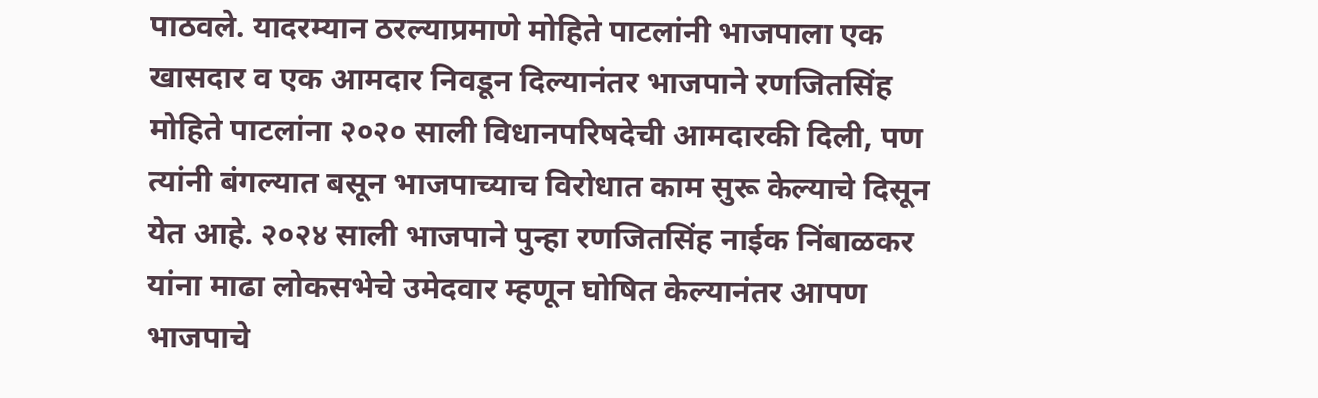पाठवले. यादरम्यान ठरल्याप्रमाणे मोहिते पाटलांनी भाजपाला एक खासदार व एक आमदार निवडून दिल्यानंतर भाजपाने रणजितसिंह मोहिते पाटलांना २०२० साली विधानपरिषदेची आमदारकी दिली, पण त्यांनी बंगल्यात बसून भाजपाच्याच विरोधात काम सुरू केल्याचे दिसून येत आहे. २०२४ साली भाजपाने पुन्हा रणजितसिंह नाईक निंबाळकर यांना माढा लोकसभेचे उमेदवार म्हणून घोषित केल्यानंतर आपण भाजपाचे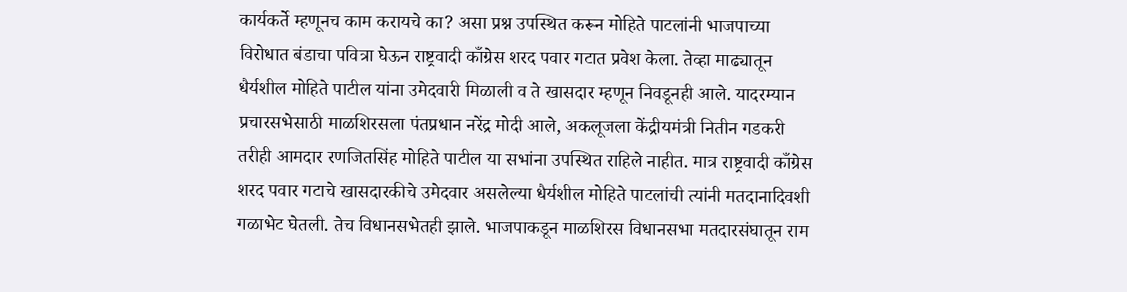कार्यकर्ते म्हणूनच काम करायचे का? असा प्रश्न उपस्थित करून मोहिते पाटलांनी भाजपाच्या विरोधात बंडाचा पवित्रा घेऊन राष्ट्रवादी काँग्रेस शरद पवार गटात प्रवेश केला. तेव्हा माढ्यातून धैर्यशील मोहिते पाटील यांना उमेदवारी मिळाली व ते खासदार म्हणून निवडूनही आले. यादरम्यान प्रचारसभेसाठी माळशिरसला पंतप्रधान नरेंद्र मोदी आले, अकलूजला केंद्रीयमंत्री नितीन गडकरी तरीही आमदार रणजितसिंह मोहिते पाटील या सभांना उपस्थित राहिले नाहीत. मात्र राष्ट्रवादी काँग्रेस शरद पवार गटाचे खासदारकीचे उमेदवार असलेल्या धैर्यशील मोहिते पाटलांची त्यांनी मतदानादिवशी गळाभेट घेतली. तेच विधानसभेतही झाले. भाजपाकडून माळशिरस विधानसभा मतदारसंघातून राम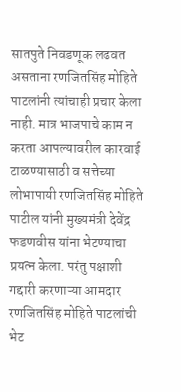सातपुते निवडणूक लढवत असताना रणजितसिंह मोहिते पाटलांनी त्यांचाही प्रचार केला नाही. मात्र भाजपाचे काम न करता आपल्यावरील कारवाई टाळण्यासाठी व सत्तेच्या लोभापायी रणजितसिंह मोहिते पाटील यांनी मुख्यमंत्री देवेंद्र फडणवीस यांना भेटण्याचा प्रयत्न केला. परंतु पक्षाशी गद्दारी करणाऱ्या आमदार रणजितसिंह मोहिते पाटलांची भेट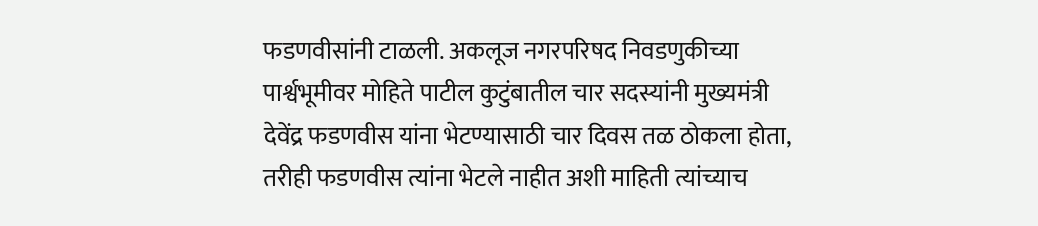फडणवीसांनी टाळली. अकलूज नगरपरिषद निवडणुकीच्या पार्श्वभूमीवर मोहिते पाटील कुटुंबातील चार सदस्यांनी मुख्यमंत्री देवेंद्र फडणवीस यांना भेटण्यासाठी चार दिवस तळ ठोकला होता, तरीही फडणवीस त्यांना भेटले नाहीत अशी माहिती त्यांच्याच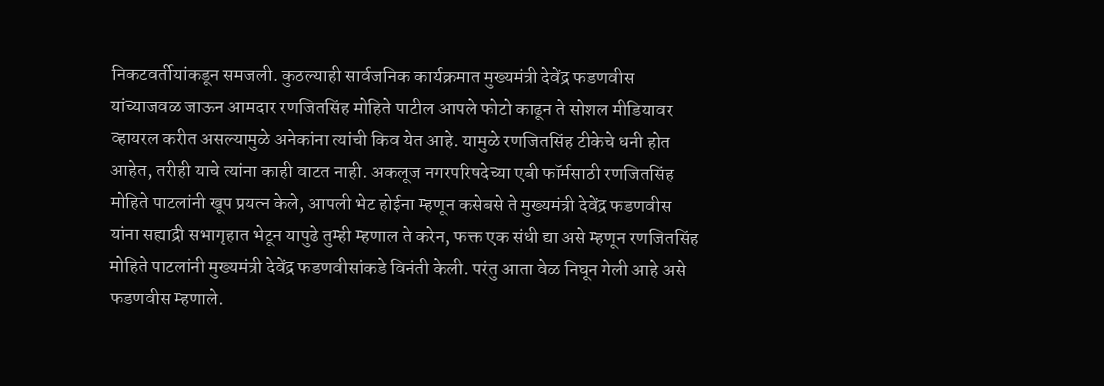निकटवर्तीयांकडून समजली. कुठल्याही सार्वजनिक कार्यक्रमात मुख्यमंत्री देवेंद्र फडणवीस यांच्याजवळ जाऊन आमदार रणजितसिंह मोहिते पाटील आपले फोटो काढून ते सोशल मीडियावर व्हायरल करीत असल्यामुळे अनेकांना त्यांची किव येत आहे. यामुळे रणजितसिंह टीकेचे धनी होत आहेत, तरीही याचे त्यांना काही वाटत नाही. अकलूज नगरपरिषदेच्या एबी फॉर्मसाठी रणजितसिंह मोहिते पाटलांनी खूप प्रयत्न केले, आपली भेट होईना म्हणून कसेबसे ते मुख्यमंत्री देवेंद्र फडणवीस यांना सह्याद्री सभागृहात भेटून यापुढे तुम्ही म्हणाल ते करेन, फक्त एक संधी द्या असे म्हणून रणजितसिंह मोहिते पाटलांनी मुख्यमंत्री देवेंद्र फडणवीसांकडे विनंती केली. परंतु आता वेळ निघून गेली आहे असे फडणवीस म्हणाले.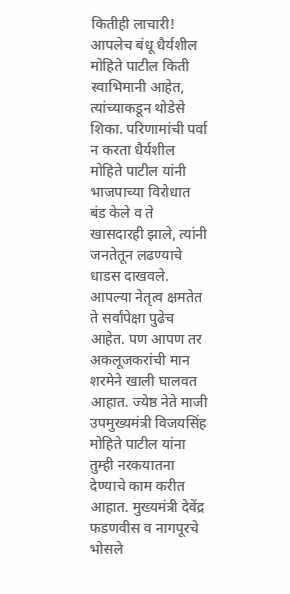कितीही लाचारी! आपलेच बंधू धैर्यशील मोहिते पाटील किती स्वाभिमानी आहेत, त्यांच्याकडून थोडेसे शिका. परिणामांची पर्वा न करता धैर्यशील मोहिते पाटील यांनी भाजपाच्या विरोधात बंड केले व ते खासदारही झाले, त्यांनी जनतेतून लढण्याचे धाडस दाखवले. आपल्या नेतृत्व क्षमतेत ते सर्वांपेक्षा पुढेच आहेत. पण आपण तर अकलूजकरांची मान शरमेने खाली घालवत आहात. ज्येष्ठ नेते माजी उपमुख्यमंत्री विजयसिंह मोहिते पाटील यांना तुम्ही नरकयातना देण्याचे काम करीत आहात. मुख्यमंत्री देवेंद्र फडणवीस व नागपूरचे भोसले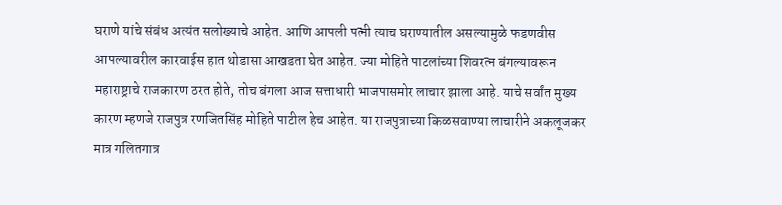घराणे यांचे संबंध अत्यंत सलोख्याचे आहेत. आणि आपली पत्नी त्याच घराण्यातील असल्यामुळे फडणवीस आपल्यावरील कारवाईस हात थोडासा आखडता घेत आहेत. ज्या मोहिते पाटलांच्या शिवरत्न बंगल्यावरून महाराष्ट्राचे राजकारण ठरत होते, तोच बंगला आज सत्ताधारी भाजपासमोर लाचार झाला आहे. याचे सर्वांत मुख्य कारण म्हणजे राजपुत्र रणजितसिंह मोहिते पाटील हेच आहेत. या राजपुत्राच्या किळसवाण्या लाचारीने अकलूजकर मात्र गलितगात्र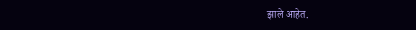झाले आहेत.